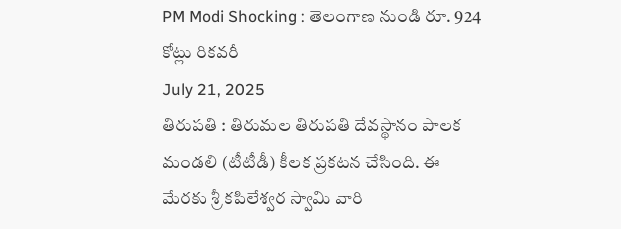PM Modi Shocking : తెలంగాణ నుండి రూ. 924 కోట్లు రికవరీ
July 21, 2025
తిరుపతి : తిరుమల తిరుపతి దేవస్థానం పాలక మండలి (టీటీడీ) కీలక ప్రకటన చేసింది. ఈ మేరకు శ్రీ కపిలేశ్వర స్వామి వారి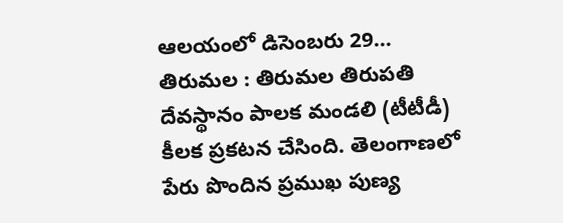ఆలయంలో డిసెంబరు 29...
తిరుమల : తిరుమల తిరుపతి దేవస్థానం పాలక మండలి (టీటీడీ) కీలక ప్రకటన చేసింది. తెలంగాణలో పేరు పొందిన ప్రముఖ పుణ్య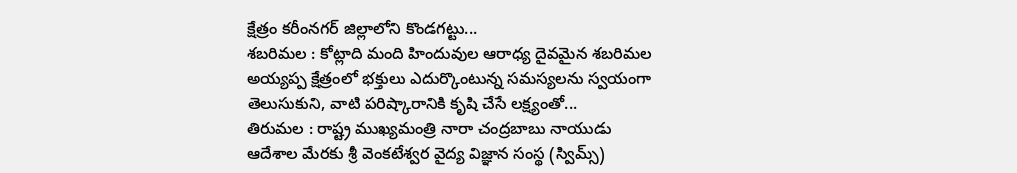క్షేత్రం కరీంనగర్ జిల్లాలోని కొండగట్టు...
శబరిమల : కోట్లాది మంది హిందువుల ఆరాధ్య దైవమైన శబరిమల అయ్యప్ప క్షేత్రంలో భక్తులు ఎదుర్కొంటున్న సమస్యలను స్వయంగా తెలుసుకుని, వాటి పరిష్కారానికి కృషి చేసే లక్ష్యంతో...
తిరుమల : రాష్ట్ర ముఖ్యమంత్రి నారా చంద్రబాబు నాయుడు ఆదేశాల మేరకు శ్రీ వెంకటేశ్వర వైద్య విజ్ఞాన సంస్థ (స్విమ్స్)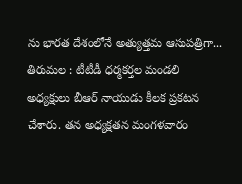ను భారత దేశంలోనే అత్యుత్తమ ఆసుపత్రిగా...
తిరుమల : టీటీడీ ధర్మకర్తల మండలి అధ్యక్షులు బీఆర్ నాయుడు కీలక ప్రకటన చేశారు. తన అధ్యక్షతన మంగళవారం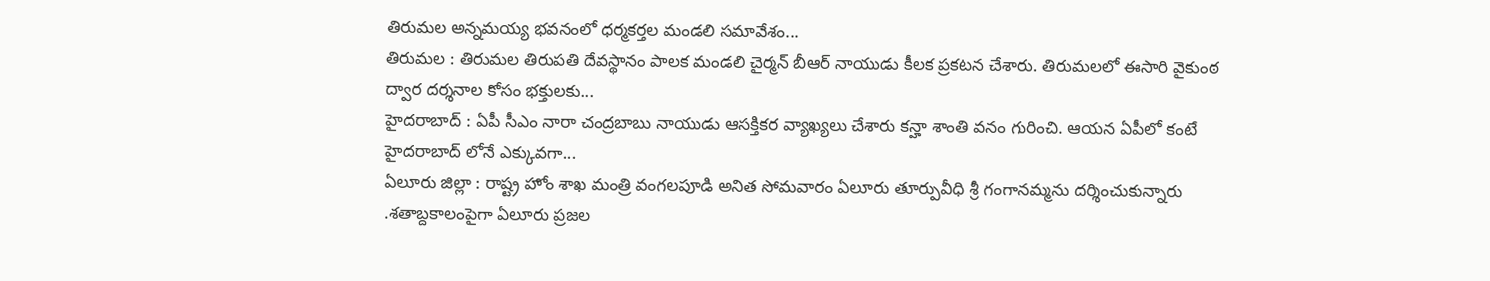తిరుమల అన్నమయ్య భవనంలో ధర్మకర్తల మండలి సమావేశం...
తిరుమల : తిరుమల తిరుపతి దేవస్థానం పాలక మండలి చైర్మన్ బీఆర్ నాయుడు కీలక ప్రకటన చేశారు. తిరుమలలో ఈసారి వైకుంఠ ద్వార దర్శనాల కోసం భక్తులకు...
హైదరాబాద్ : ఏపీ సీఎం నారా చంద్రబాబు నాయుడు ఆసక్తికర వ్యాఖ్యలు చేశారు కన్హా శాంతి వనం గురించి. ఆయన ఏపీలో కంటే హైదరాబాద్ లోనే ఎక్కువగా...
ఏలూరు జిల్లా : రాష్ట్ర హోం శాఖ మంత్రి వంగలపూడి అనిత సోమవారం ఏలూరు తూర్పువీధి శ్రీ గంగానమ్మను దర్శించుకున్నారు .శతాబ్దకాలంపైగా ఏలూరు ప్రజల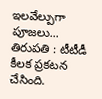ఇలవేల్పుగా పూజలు...
తిరుపతి : టీటీడీ కీలక ప్రకటన చేసింది.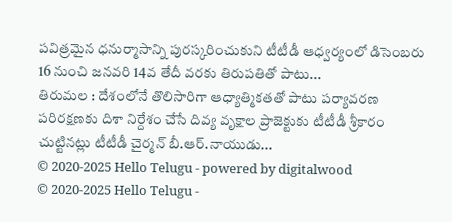పవిత్రమైన ధనుర్మాసాన్ని పురస్కరించుకుని టీటీడీ ఆధ్వర్యంలో డిసెంబరు 16 నుంచి జనవరి 14వ తేదీ వరకు తిరుపతితో పాటు...
తిరుమల : దేశంలోనే తొలిసారిగా ఆధ్యాత్మికతతో పాటు పర్యావరణ పరిరక్షణకు దిశా నిర్దేశం చేసే దివ్య వృక్షాల ప్రాజెక్టుకు టీటీడీ శ్రీకారం చుట్టినట్లు టీటీడీ చైర్మన్ బీ.ఆర్.నాయుడు...
© 2020-2025 Hello Telugu - powered by digitalwood
© 2020-2025 Hello Telugu -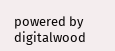powered by digitalwood